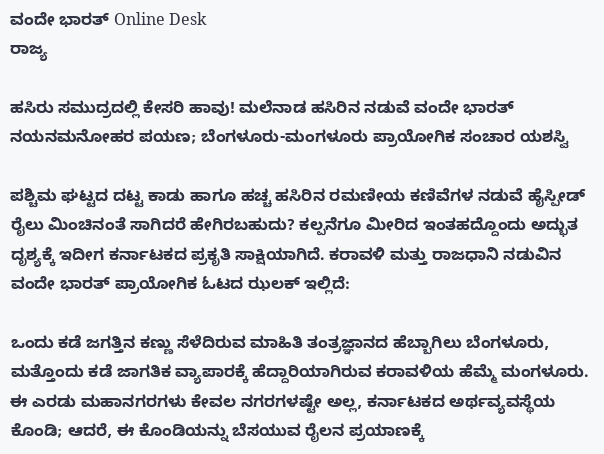ವಂದೇ ಭಾರತ್ Online Desk
ರಾಜ್ಯ

ಹಸಿರು ಸಮುದ್ರದಲ್ಲಿ ಕೇಸರಿ ಹಾವು! ಮಲೆನಾಡ ಹಸಿರಿನ ನಡುವೆ ವಂದೇ ಭಾರತ್ ನಯನಮನೋಹರ ಪಯಣ; ಬೆಂಗಳೂರು-ಮಂಗಳೂರು ಪ್ರಾಯೋಗಿಕ ಸಂಚಾರ ಯಶಸ್ವಿ

ಪಶ್ಚಿಮ ಘಟ್ಟದ ದಟ್ಟ ಕಾಡು ಹಾಗೂ ಹಚ್ಚ ಹಸಿರಿನ ರಮಣೀಯ ಕಣಿವೆಗಳ ನಡುವೆ ಹೈಸ್ಪೀಡ್ ರೈಲು ಮಿಂಚಿನಂತೆ ಸಾಗಿದರೆ ಹೇಗಿರಬಹುದು? ಕಲ್ಪನೆಗೂ ಮೀರಿದ ಇಂತಹದ್ದೊಂದು ಅದ್ಭುತ ದೃಶ್ಯಕ್ಕೆ ಇದೀಗ ಕರ್ನಾಟಕದ ಪ್ರಕೃತಿ ಸಾಕ್ಷಿಯಾಗಿದೆ. ಕರಾವಳಿ ಮತ್ತು ರಾಜಧಾನಿ ನಡುವಿನ ವಂದೇ ಭಾರತ್ ಪ್ರಾಯೋಗಿಕ ಓಟದ ಝಲಕ್ ಇಲ್ಲಿದೆ:

ಒಂದು ಕಡೆ ಜಗತ್ತಿನ ಕಣ್ಣು ಸೆಳೆದಿರುವ ಮಾಹಿತಿ ತಂತ್ರಜ್ಞಾನದ ಹೆಬ್ಬಾಗಿಲು ಬೆಂಗಳೂರು, ಮತ್ತೊಂದು ಕಡೆ ಜಾಗತಿಕ ವ್ಯಾಪಾರಕ್ಕೆ ಹೆದ್ದಾರಿಯಾಗಿರುವ ಕರಾವಳಿಯ ಹೆಮ್ಮೆ ಮಂಗಳೂರು. ಈ ಎರಡು ಮಹಾನಗರಗಳು ಕೇವಲ ನಗರಗಳಷ್ಟೇ ಅಲ್ಲ, ಕರ್ನಾಟಕದ ಅರ್ಥವ್ಯವಸ್ಥೆಯ ಕೊಂಡಿ; ಆದರೆ, ಈ ಕೊಂಡಿಯನ್ನು ಬೆಸಯುವ ರೈಲನ ಪ್ರಯಾಣಕ್ಕೆ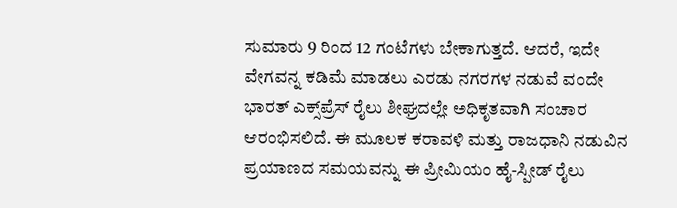ಸುಮಾರು 9 ರಿಂದ 12 ಗಂಟೆಗಳು ಬೇಕಾಗುತ್ತದೆ. ಆದರೆ, ಇದೇ ವೇಗವನ್ನ ಕಡಿಮೆ ಮಾಡಲು ಎರಡು ನಗರಗಳ ನಡುವೆ ವಂದೇ ಭಾರತ್ ಎಕ್ಸ್‌ಪ್ರೆಸ್ ರೈಲು ಶೀಘ್ರದಲ್ಲೇ ಅಧಿಕೃತವಾಗಿ ಸಂಚಾರ ಆರಂಭಿಸಲಿದೆ. ಈ ಮೂಲಕ ಕರಾವಳಿ ಮತ್ತು ರಾಜಧಾನಿ ನಡುವಿನ ಪ್ರಯಾಣದ ಸಮಯವನ್ನು ಈ ಪ್ರೀಮಿಯಂ ಹೈ-ಸ್ಪೀಡ್ ರೈಲು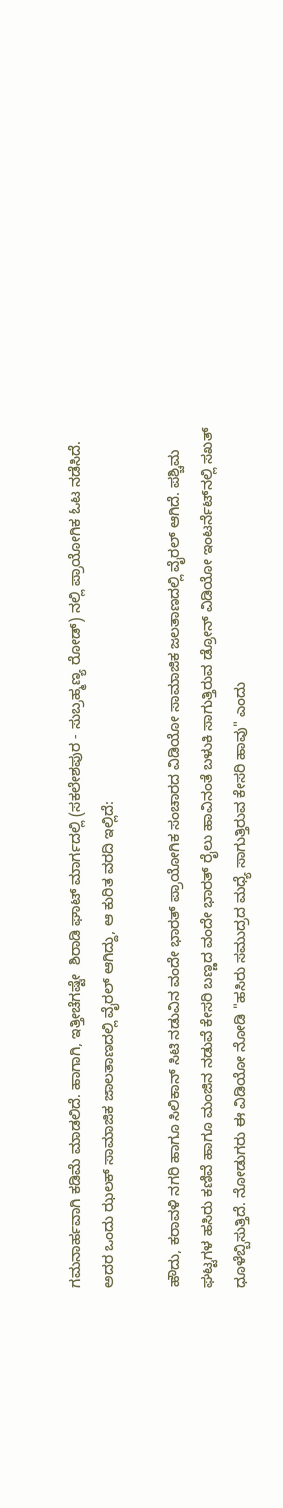ಗಮನಾರ್ಹವಾಗಿ ಕಡಿಮೆ ಮಾಡಲಿದೆ. ಹಾಗಾಗಿ, ಇತ್ತೀಚೆಗಷ್ಟೇ  ಶಿರಾಡಿ ಘಾಟ್ ಮಾರ್ಗದಲ್ಲಿ (ಸಕಲೇಶಪುರ - ಸುಬ್ರಹ್ಮಣ್ಯ ರೋಡ್) ನಲ್ಲಿ ಪ್ರಾಯೋಗಿಕ ಓಟ ನಡೆಸಿದೆ. ಅದರ ಒಂದು ಝಲಕ್ ಸಾಮಾಜಿಕ ಜಾಲತಾಣದಲ್ಲಿ ವೈರಲ್ ಆಗಿದ್ದು, ಆ ಕುರಿತ ವರದಿ ಇಲ್ಲಿದೆ:

ಹೌದು, ಕರಾವಳಿ ನಗರಿ ಹಾಗೂ ಸಿಲಿಕಾನ್ ಸಿಟಿ ನಡುವಿನ ವಂದೇ ಭಾರತ್ ಪ್ರಾಯೋಗಿಕ ಸಂಚಾರದ ವಿಡಿಯೋ ಸಾಮಾಜಿಕ ಜಲತಾಣದಲ್ಲಿ ವೈರಲ್ ಆಗಿದೆ. ಪಶ್ಚಿಮ ಘಟ್ಟಗಳ ಹಸಿರು ಕಣಿವೆ ಹಾಗೂ ಮಂಜಿನ ನಡುವೆ ಕೇಸರಿ ಬಣ್ಣದ ವಂದೇ ಭಾರತ್ ರೈಲು ಹಾವಿನಂತೆ ಬಳುಕಿ ಸಾಗುತ್ತಿರುವ ಡ್ರೋನ್ ವಿಡಿಯೋ ಇಂಟರ್ನೆಟ್‌ನಲ್ಲಿ ಸಖತ್ ಧೂಳೆಬ್ಬಿಸುತ್ತಿದೆ. ನೋಡುಗರು ಈ ವಿಡಿಯೋ ನೋಡಿ "ಹಸಿರು ಸಮುದ್ರದ ಮಧ್ಯೆ ಸಾಗುತ್ತಿರುವ ಕೇಸರಿ ಹಾವು" ಎಂದು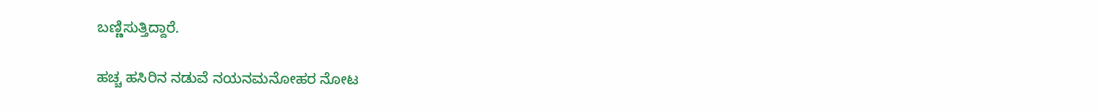ಬಣ್ಣಿಸುತ್ತಿದ್ದಾರೆ.

ಹಚ್ಚ ಹಸಿರಿನ ನಡುವೆ ನಯನಮನೋಹರ ನೋಟ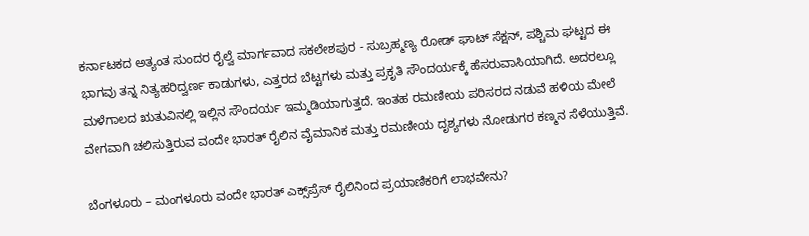ಕರ್ನಾಟಕದ ಅತ್ಯಂತ ಸುಂದರ ರೈಲ್ವೆ ಮಾರ್ಗವಾದ ಸಕಲೇಶಪುರ - ಸುಬ್ರಹ್ಮಣ್ಯ ರೋಡ್ ಘಾಟ್ ಸೆಕ್ಷನ್, ಪಶ್ಚಿಮ ಘಟ್ಟದ ಈ ಭಾಗವು ತನ್ನ ನಿತ್ಯಹರಿದ್ವರ್ಣ ಕಾಡುಗಳು, ಎತ್ತರದ ಬೆಟ್ಟಗಳು ಮತ್ತು ಪ್ರಕೃತಿ ಸೌಂದರ್ಯಕ್ಕೆ ಹೆಸರುವಾಸಿಯಾಗಿದೆ. ಅದರಲ್ಲೂ ಮಳೆಗಾಲದ ಋತುವಿನಲ್ಲಿ ಇಲ್ಲಿನ ಸೌಂದರ್ಯ ಇಮ್ಮಡಿಯಾಗುತ್ತದೆ. ಇಂತಹ ರಮಣೀಯ ಪರಿಸರದ ನಡುವೆ ಹಳಿಯ ಮೇಲೆ ವೇಗವಾಗಿ ಚಲಿಸುತ್ತಿರುವ ವಂದೇ ಭಾರತ್ ರೈಲಿನ ವೈಮಾನಿಕ ಮತ್ತು ರಮಣೀಯ ದೃಶ್ಯಗಳು ನೋಡುಗರ ಕಣ್ಮನ ಸೆಳೆಯುತ್ತಿವೆ.

ಬೆಂಗಳೂರು – ಮಂಗಳೂರು ವಂದೇ ಭಾರತ್ ಎಕ್ಸ್‌ಪ್ರೆಸ್ ರೈಲಿನಿಂದ ಪ್ರಯಾಣಿಕರಿಗೆ ಲಾಭವೇನು?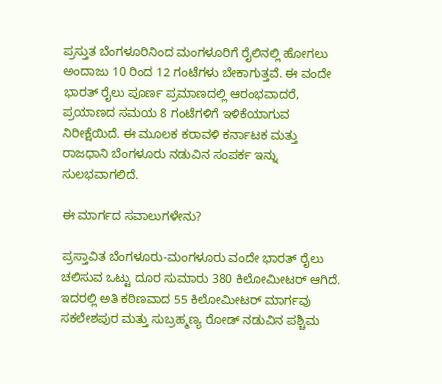ಪ್ರಸ್ತುತ ಬೆಂಗಳೂರಿನಿಂದ ಮಂಗಳೂರಿಗೆ ರೈಲಿನಲ್ಲಿ ಹೋಗಲು ಅಂದಾಜು 10 ರಿಂದ 12 ಗಂಟೆಗಳು ಬೇಕಾಗುತ್ತವೆ. ಈ ವಂದೇ ಭಾರತ್ ರೈಲು ಪೂರ್ಣ ಪ್ರಮಾಣದಲ್ಲಿ ಆರಂಭವಾದರೆ, ಪ್ರಯಾಣದ ಸಮಯ 8 ಗಂಟೆಗಳಿಗೆ ಇಳಿಕೆಯಾಗುವ ನಿರೀಕ್ಷೆಯಿದೆ. ಈ ಮೂಲಕ ಕರಾವಳಿ ಕರ್ನಾಟಕ ಮತ್ತು ರಾಜಧಾನಿ ಬೆಂಗಳೂರು ನಡುವಿನ ಸಂಪರ್ಕ ಇನ್ನು ಸುಲಭವಾಗಲಿದೆ.

ಈ ಮಾರ್ಗದ ಸವಾಲುಗಳೇನು?

ಪ್ರಸ್ತಾವಿತ ಬೆಂಗಳೂರು-ಮಂಗಳೂರು ವಂದೇ ಭಾರತ್ ರೈಲು ಚಲಿಸುವ ಒಟ್ಟು ದೂರ ಸುಮಾರು 380 ಕಿಲೋಮೀಟರ್ ಆಗಿದೆ. ಇದರಲ್ಲಿ ಅತಿ ಕಠಿಣವಾದ 55 ಕಿಲೋಮೀಟರ್ ಮಾರ್ಗವು ಸಕಲೇಶಪುರ ಮತ್ತು ಸುಬ್ರಹ್ಮಣ್ಯ ರೋಡ್ ನಡುವಿನ ಪಶ್ಚಿಮ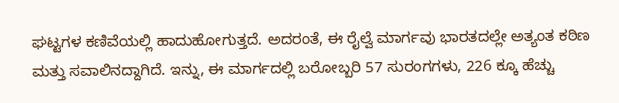ಘಟ್ಟಗಳ ಕಣಿವೆಯಲ್ಲಿ ಹಾದುಹೋಗುತ್ತದೆ. ಅದರಂತೆ, ಈ ರೈಲ್ವೆ ಮಾರ್ಗವು ಭಾರತದಲ್ಲೇ ಅತ್ಯಂತ ಕಠಿಣ ಮತ್ತು ಸವಾಲಿನದ್ದಾಗಿದೆ. ಇನ್ನು, ಈ ಮಾರ್ಗದಲ್ಲಿ ಬರೋಬ್ಬರಿ 57 ಸುರಂಗಗಳು, 226 ಕ್ಕೂ ಹೆಚ್ಚು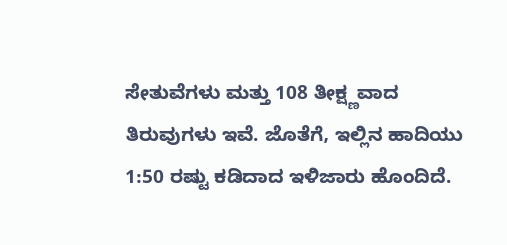ಸೇತುವೆಗಳು ಮತ್ತು 108 ತೀಕ್ಷ್ಣವಾದ ತಿರುವುಗಳು ಇವೆ. ಜೊತೆಗೆ, ಇಲ್ಲಿನ ಹಾದಿಯು 1:50 ರಷ್ಟು ಕಡಿದಾದ ಇಳಿಜಾರು ಹೊಂದಿದೆ.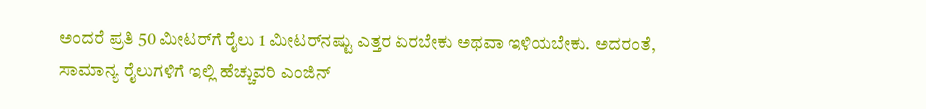ಅಂದರೆ ಪ್ರತಿ 50 ಮೀಟರ್‌ಗೆ ರೈಲು 1 ಮೀಟರ್‌ನಷ್ಟು ಎತ್ತರ ಏರಬೇಕು ಅಥವಾ ಇಳಿಯಬೇಕು. ಅದರಂತೆ, ಸಾಮಾನ್ಯ ರೈಲುಗಳಿಗೆ ಇಲ್ಲಿ ಹೆಚ್ಚುವರಿ ಎಂಜಿನ್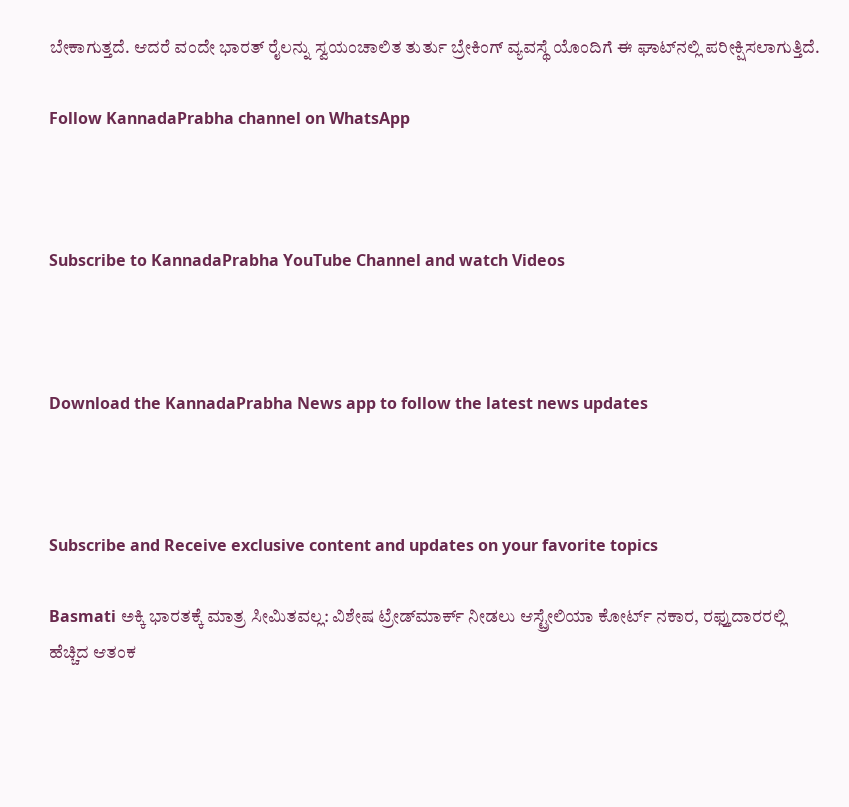ಬೇಕಾಗುತ್ತದೆ. ಆದರೆ ವಂದೇ ಭಾರತ್ ರೈಲನ್ನು ಸ್ವಯಂಚಾಲಿತ ತುರ್ತು ಬ್ರೇಕಿಂಗ್ ವ್ಯವಸ್ಥೆ ಯೊಂದಿಗೆ ಈ ಘಾಟ್‌ನಲ್ಲಿ ಪರೀಕ್ಷಿಸಲಾಗುತ್ತಿದೆ.

Follow KannadaPrabha channel on WhatsApp



Subscribe to KannadaPrabha YouTube Channel and watch Videos



Download the KannadaPrabha News app to follow the latest news updates



Subscribe and Receive exclusive content and updates on your favorite topics

Basmati ಅಕ್ಕಿ ಭಾರತಕ್ಕೆ ಮಾತ್ರ ಸೀಮಿತವಲ್ಲ: ವಿಶೇಷ ಟ್ರೇಡ್‌ಮಾರ್ಕ್ ನೀಡಲು ಆಸ್ಟ್ರೇಲಿಯಾ ಕೋರ್ಟ್ ನಕಾರ, ರಫ್ತುದಾರರಲ್ಲಿ ಹೆಚ್ಚಿದ ಆತಂಕ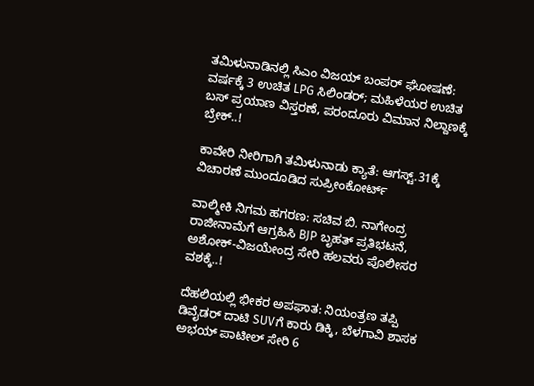ತಮಿಳುನಾಡಿನಲ್ಲಿ ಸಿಎಂ ವಿಜಯ್ ಬಂಪರ್ ಘೋಷಣೆ: ವರ್ಷಕ್ಕೆ 3 ಉಚಿತ LPG ಸಿಲಿಂಡರ್; ಮಹಿಳೆಯರ ಉಚಿತ ಬಸ್ ಪ್ರಯಾಣ ವಿಸ್ತರಣೆ, ಪರಂದೂರು ವಿಮಾನ ನಿಲ್ದಾಣಕ್ಕೆ ಬ್ರೇಕ್..!

ಕಾವೇರಿ ನೀರಿಗಾಗಿ ತಮಿಳುನಾಡು ಕ್ಯಾತೆ: ಆಗಸ್ಟ್.31ಕ್ಕೆ ವಿಚಾರಣೆ ಮುಂದೂಡಿದ ಸುಪ್ರೀಂಕೋರ್ಟ್

ವಾಲ್ಮೀಕಿ ನಿಗಮ ಹಗರಣ: ಸಚಿವ ಬಿ. ನಾಗೇಂದ್ರ ರಾಜೀನಾಮೆಗೆ ಆಗ್ರಹಿಸಿ BJP ಬೃಹತ್ ಪ್ರತಿಭಟನೆ, ಅಶೋಕ್-ವಿಜಯೇಂದ್ರ ಸೇರಿ ಹಲವರು ಪೊಲೀಸರ ವಶಕ್ಕೆ..!

ದೆಹಲಿಯಲ್ಲಿ ಭೀಕರ ಅಪಘಾತ: ನಿಯಂತ್ರಣ ತಪ್ಪಿ ಡಿವೈಡರ್‌ ದಾಟಿ SUVಗೆ ಕಾರು ಡಿಕ್ಕಿ, ಬೆಳಗಾವಿ ಶಾಸಕ ಅಭಯ್ ಪಾಟೀಲ್ ಸೇರಿ 6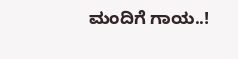ಮಂದಿಗೆ ಗಾಯ..!